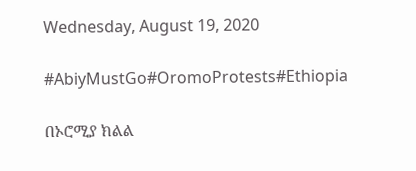Wednesday, August 19, 2020

#AbiyMustGo#OromoProtests#Ethiopia

በኦሮሚያ ክልል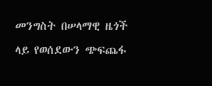መንግስት በሠላማዊ ዜጎች ላይ የወሰደውን ጭፍጨፋ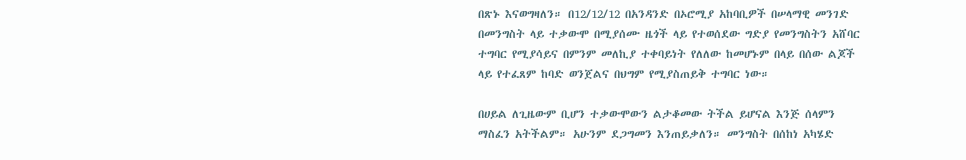በጽኑ እናወግዛለን። በ12/12/12 በአንዳንድ በኦሮሚያ አከባቢዎች በሠላማዊ መንገድ በመንግስት ላይ ተቃውሞ በሚያሰሙ ዜጎች ላይ የተወሰደው ግድያ የመንግስትን አሸባር ተግባር የሚያሳይና በምንም መለኪያ ተቀባይነት የለለው ከመሆኑም በላይ በሰው ልጆች ላይ የተፈጸም ከባድ ወንጀልና በህግም የሚያስጠይቅ ተግባር ነው።

በሀይል ለጊዜውም ቢሆን ተቃውሞውን ልታቆመው ትችል ይሆናል እንጅ ሰላምን ማስፈን አትችልም። አሁንም ደጋግመን እንጠይቃለን። መንግስት በሰከነ አካሄድ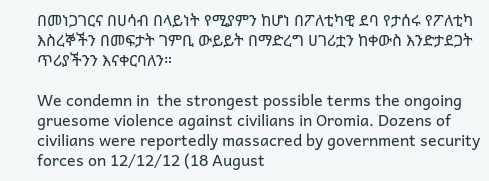በመነጋገርና በሀሳብ በላይነት የሚያምን ከሆነ በፖለቲካዊ ደባ የታሰሩ የፖለቲካ እስረኞችን በመፍታት ገምቢ ውይይት በማድረግ ሀገሪቷን ከቀውስ እንድታደጋት ጥሪያችንን እናቀርባለን።

We condemn in  the strongest possible terms the ongoing gruesome violence against civilians in Oromia. Dozens of civilians were reportedly massacred by government security forces on 12/12/12 (18 August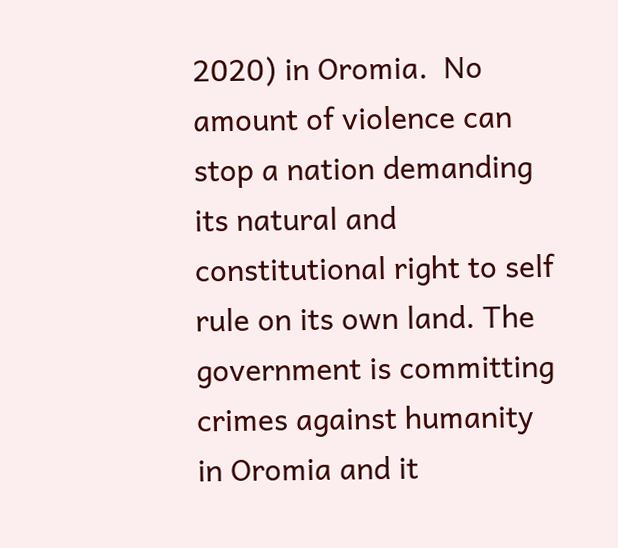2020) in Oromia.  No amount of violence can stop a nation demanding its natural and constitutional right to self rule on its own land. The government is committing crimes against humanity in Oromia and it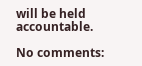will be held accountable.

No comments: